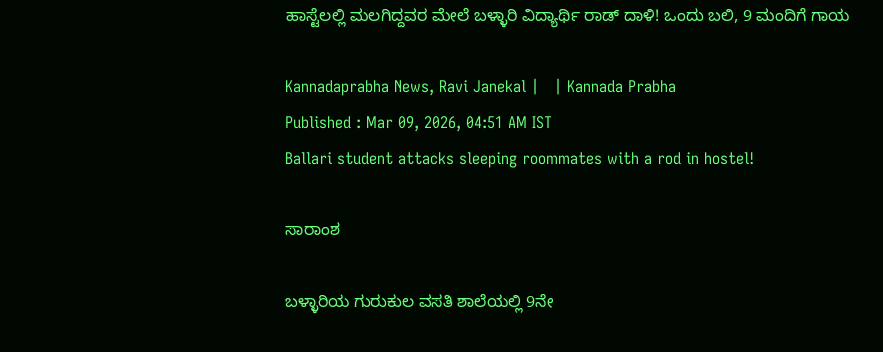ಹಾಸ್ಟೆಲಲ್ಲಿ ಮಲಗಿದ್ದವರ ಮೇಲೆ ಬಳ್ಳಾರಿ ವಿದ್ಯಾರ್ಥಿ ರಾಡ್‌ ದಾಳಿ! ಒಂದು ಬಲಿ, 9 ಮಂದಿಗೆ ಗಾಯ

Kannadaprabha News, Ravi Janekal |   | Kannada Prabha
Published : Mar 09, 2026, 04:51 AM IST
Ballari student attacks sleeping roommates with a rod in hostel!

ಸಾರಾಂಶ

ಬಳ್ಳಾರಿಯ ಗುರುಕುಲ ವಸತಿ ಶಾಲೆಯಲ್ಲಿ 9ನೇ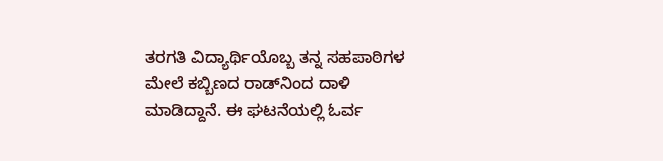ತರಗತಿ ವಿದ್ಯಾರ್ಥಿಯೊಬ್ಬ ತನ್ನ ಸಹಪಾಠಿಗಳ ಮೇಲೆ ಕಬ್ಬಿಣದ ರಾಡ್‌ನಿಂದ ದಾಳಿ ಮಾಡಿದ್ದಾನೆ. ಈ ಘಟನೆಯಲ್ಲಿ ಓರ್ವ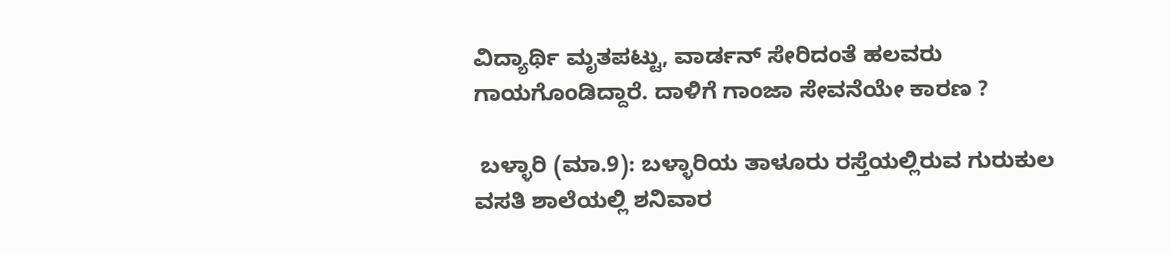ವಿದ್ಯಾರ್ಥಿ ಮೃತಪಟ್ಟು, ವಾರ್ಡನ್ ಸೇರಿದಂತೆ ಹಲವರು ಗಾಯಗೊಂಡಿದ್ದಾರೆ. ದಾಳಿಗೆ ಗಾಂಜಾ ಸೇವನೆಯೇ ಕಾರಣ ?

 ಬಳ್ಳಾರಿ (ಮಾ.9): ಬಳ್ಳಾರಿಯ ತಾಳೂರು ರಸ್ತೆಯಲ್ಲಿರುವ ಗುರುಕುಲ ವಸತಿ ಶಾಲೆಯಲ್ಲಿ ಶನಿವಾರ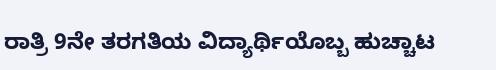ರಾತ್ರಿ 9ನೇ ತರಗತಿಯ ವಿದ್ಯಾರ್ಥಿಯೊಬ್ಬ ಹುಚ್ಚಾಟ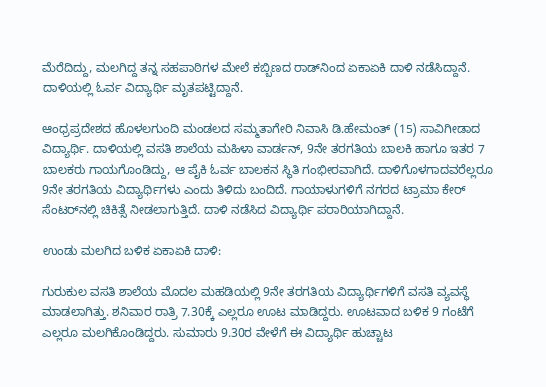ಮೆರೆದಿದ್ದು, ಮಲಗಿದ್ದ ತನ್ನ ಸಹಪಾಠಿಗಳ ಮೇಲೆ ಕಬ್ಬಿಣದ ರಾಡ್‌ನಿಂದ ಏಕಾಏಕಿ ದಾಳಿ ನಡೆಸಿದ್ದಾನೆ. ದಾಳಿಯಲ್ಲಿ ಓರ್ವ ವಿದ್ಯಾರ್ಥಿ ಮೃತಪಟ್ಟಿದ್ದಾನೆ.

ಆಂಧ್ರಪ್ರದೇಶದ ಹೊಳಲಗುಂದಿ ಮಂಡಲದ ಸಮ್ಮತಾಗೇರಿ ನಿವಾಸಿ ಡಿ.ಹೇಮಂತ್ (15) ಸಾವಿಗೀಡಾದ ವಿದ್ಯಾರ್ಥಿ. ದಾಳಿಯಲ್ಲಿ ವಸತಿ ಶಾಲೆಯ ಮಹಿಳಾ ವಾರ್ಡನ್, 9ನೇ ತರಗತಿಯ ಬಾಲಕಿ ಹಾಗೂ ಇತರ 7 ಬಾಲಕರು ಗಾಯಗೊಂಡಿದ್ದು, ಆ ಪೈಕಿ ಓರ್ವ ಬಾಲಕನ ಸ್ಥಿತಿ ಗಂಭೀರವಾಗಿದೆ. ದಾಳಿಗೊಳಗಾದವರೆಲ್ಲರೂ 9ನೇ ತರಗತಿಯ ವಿದ್ಯಾರ್ಥಿಗಳು ಎಂದು ತಿಳಿದು ಬಂದಿದೆ. ಗಾಯಾಳುಗಳಿಗೆ ನಗರದ ಟ್ರಾಮಾ ಕೇರ್ ಸೆಂಟರ್‌ನಲ್ಲಿ ಚಿಕಿತ್ಸೆ ನೀಡಲಾಗುತ್ತಿದೆ. ದಾಳಿ ನಡೆಸಿದ ವಿದ್ಯಾರ್ಥಿ ಪರಾರಿಯಾಗಿದ್ದಾನೆ.

ಉಂಡು ಮಲಗಿದ ಬಳಿಕ ಏಕಾಏಕಿ ದಾಳಿ:

ಗುರುಕುಲ ವಸತಿ ಶಾಲೆಯ ಮೊದಲ ಮಹಡಿಯಲ್ಲಿ 9ನೇ ತರಗತಿಯ ವಿದ್ಯಾರ್ಥಿಗಳಿಗೆ ವಸತಿ ವ್ಯವಸ್ಥೆ ಮಾಡಲಾಗಿತ್ತು. ಶನಿವಾರ ರಾತ್ರಿ 7.30ಕ್ಕೆ ಎಲ್ಲರೂ ಊಟ ಮಾಡಿದ್ದರು. ಊಟವಾದ ಬಳಿಕ 9 ಗಂಟೆಗೆ ಎಲ್ಲರೂ ಮಲಗಿಕೊಂಡಿದ್ದರು. ಸುಮಾರು 9.30ರ ವೇಳೆಗೆ ಈ ವಿದ್ಯಾರ್ಥಿ ಹುಚ್ಚಾಟ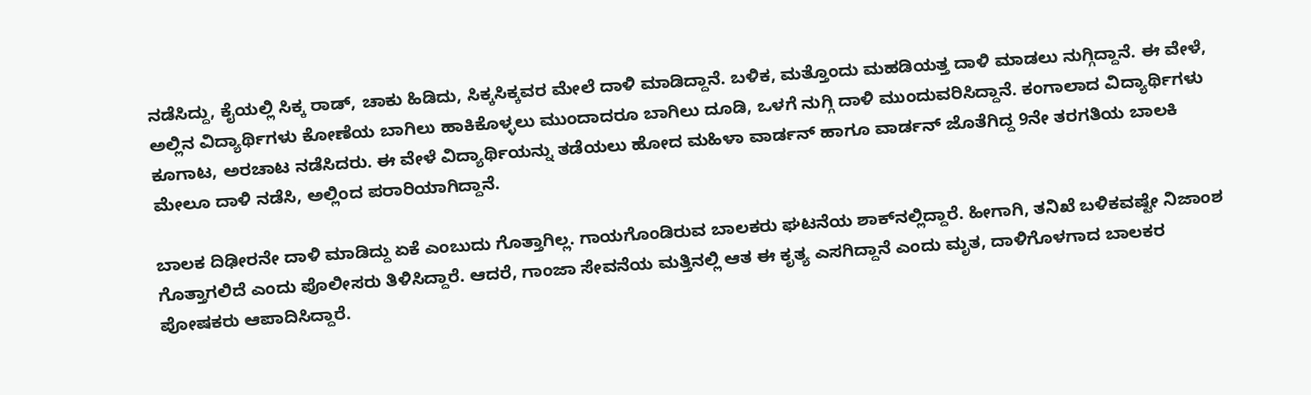ನಡೆಸಿದ್ದು, ಕೈಯಲ್ಲಿ ಸಿಕ್ಕ ರಾಡ್, ಚಾಕು ಹಿಡಿದು, ಸಿಕ್ಕಸಿಕ್ಕವರ ಮೇಲೆ ದಾಳಿ ಮಾಡಿದ್ದಾನೆ. ಬಳಿಕ, ಮತ್ತೊಂದು ಮಹಡಿಯತ್ತ ದಾಳಿ ಮಾಡಲು ನುಗ್ಗಿದ್ದಾನೆ. ಈ ವೇಳೆ, ಅಲ್ಲಿನ ವಿದ್ಯಾರ್ಥಿಗಳು ಕೋಣೆಯ ಬಾಗಿಲು ಹಾಕಿಕೊಳ್ಳಲು ಮುಂದಾದರೂ ಬಾಗಿಲು ದೂಡಿ, ಒಳಗೆ ನುಗ್ಗಿ ದಾಳಿ ಮುಂದುವರಿಸಿದ್ದಾನೆ. ಕಂಗಾಲಾದ ವಿದ್ಯಾರ್ಥಿಗಳು ಕೂಗಾಟ, ಅರಚಾಟ ನಡೆಸಿದರು. ಈ ವೇಳೆ ವಿದ್ಯಾರ್ಥಿಯನ್ನು ತಡೆಯಲು ಹೋದ ಮಹಿಳಾ ವಾರ್ಡನ್ ಹಾಗೂ ವಾರ್ಡನ್ ಜೊತೆಗಿದ್ದ 9ನೇ ತರಗತಿಯ ಬಾಲಕಿ ಮೇಲೂ ದಾಳಿ ನಡೆಸಿ, ಅಲ್ಲಿಂದ ಪರಾರಿಯಾಗಿದ್ದಾನೆ.

ಬಾಲಕ ದಿಢೀರನೇ ದಾಳಿ ಮಾಡಿದ್ದು ಏಕೆ ಎಂಬುದು ಗೊತ್ತಾಗಿಲ್ಲ. ಗಾಯಗೊಂಡಿರುವ ಬಾಲಕರು ಘಟನೆಯ ಶಾಕ್‌ನಲ್ಲಿದ್ದಾರೆ. ಹೀಗಾಗಿ, ತನಿಖೆ ಬಳಿಕವಷ್ಟೇ ನಿಜಾಂಶ ಗೊತ್ತಾಗಲಿದೆ ಎಂದು ಪೊಲೀಸರು ತಿಳಿಸಿದ್ದಾರೆ. ಆದರೆ, ಗಾಂಜಾ ಸೇವನೆಯ ಮತ್ತಿನಲ್ಲಿ ಆತ ಈ ಕೃತ್ಯ ಎಸಗಿದ್ದಾನೆ ಎಂದು ಮೃತ, ದಾಳಿಗೊಳಗಾದ ಬಾಲಕರ ಪೋಷಕರು ಆಪಾದಿಸಿದ್ದಾರೆ.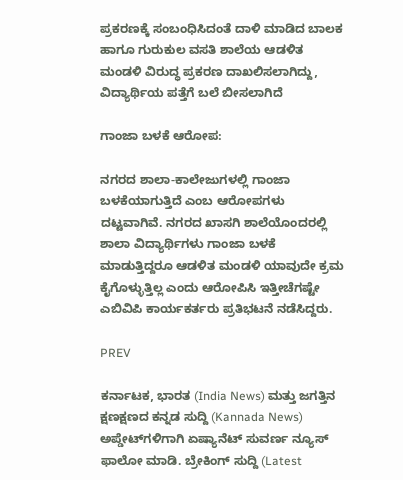ಪ್ರಕರಣಕ್ಕೆ ಸಂಬಂಧಿಸಿದಂತೆ ದಾಳಿ ಮಾಡಿದ ಬಾಲಕ ಹಾಗೂ ಗುರುಕುಲ ವಸತಿ ಶಾಲೆಯ ಆಡಳಿತ ಮಂಡಳಿ ವಿರುದ್ಧ ಪ್ರಕರಣ ದಾಖಲಿಸಲಾಗಿದ್ದು, ವಿದ್ಯಾರ್ಥಿಯ ಪತ್ತೆಗೆ ಬಲೆ ಬೀಸಲಾಗಿದೆ

ಗಾಂಜಾ ಬಳಕೆ ಆರೋಪ:

ನಗರದ ಶಾಲಾ-ಕಾಲೇಜುಗಳಲ್ಲಿ ಗಾಂಜಾ ಬಳಕೆಯಾಗುತ್ತಿದೆ ಎಂಬ ಆರೋಪಗಳು ದಟ್ಟವಾಗಿವೆ. ನಗರದ ಖಾಸಗಿ ಶಾಲೆಯೊಂದರಲ್ಲಿ ಶಾಲಾ ವಿದ್ಯಾರ್ಥಿಗಳು ಗಾಂಜಾ ಬಳಕೆ ಮಾಡುತ್ತಿದ್ದರೂ ಆಡಳಿತ ಮಂಡಳಿ ಯಾವುದೇ ಕ್ರಮ ಕೈಗೊಳ್ಳುತ್ತಿಲ್ಲ ಎಂದು ಆರೋಪಿಸಿ ಇತ್ತೀಚೆಗಷ್ಟೇ ಎಬಿವಿಪಿ ಕಾರ್ಯಕರ್ತರು ಪ್ರತಿಭಟನೆ ನಡೆಸಿದ್ದರು.

PREV

ಕರ್ನಾಟಕ, ಭಾರತ (India News) ಮತ್ತು ಜಗತ್ತಿನ ಕ್ಷಣಕ್ಷಣದ ಕನ್ನಡ ಸುದ್ದಿ (Kannada News) ಅಪ್ಡೇಟ್‌ಗಳಿಗಾಗಿ ಏಷ್ಯಾನೆಟ್ ಸುವರ್ಣ ನ್ಯೂಸ್‌ ಫಾಲೋ ಮಾಡಿ. ಬ್ರೇಕಿಂಗ್ ಸುದ್ದಿ (Latest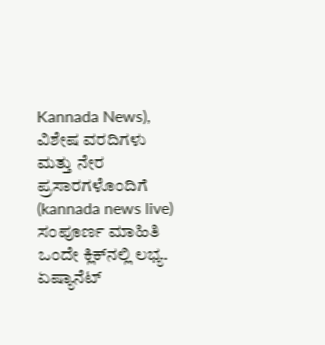Kannada News), ವಿಶೇಷ ವರದಿಗಳು ಮತ್ತು ನೇರ ಪ್ರಸಾರಗಳೊಂದಿಗೆ (kannada news live) ಸಂಪೂರ್ಣ ಮಾಹಿತಿ ಒಂದೇ ಕ್ಲಿಕ್‌ನಲ್ಲಿ ಲಭ್ಯ. ಏಷ್ಯಾನೆಟ್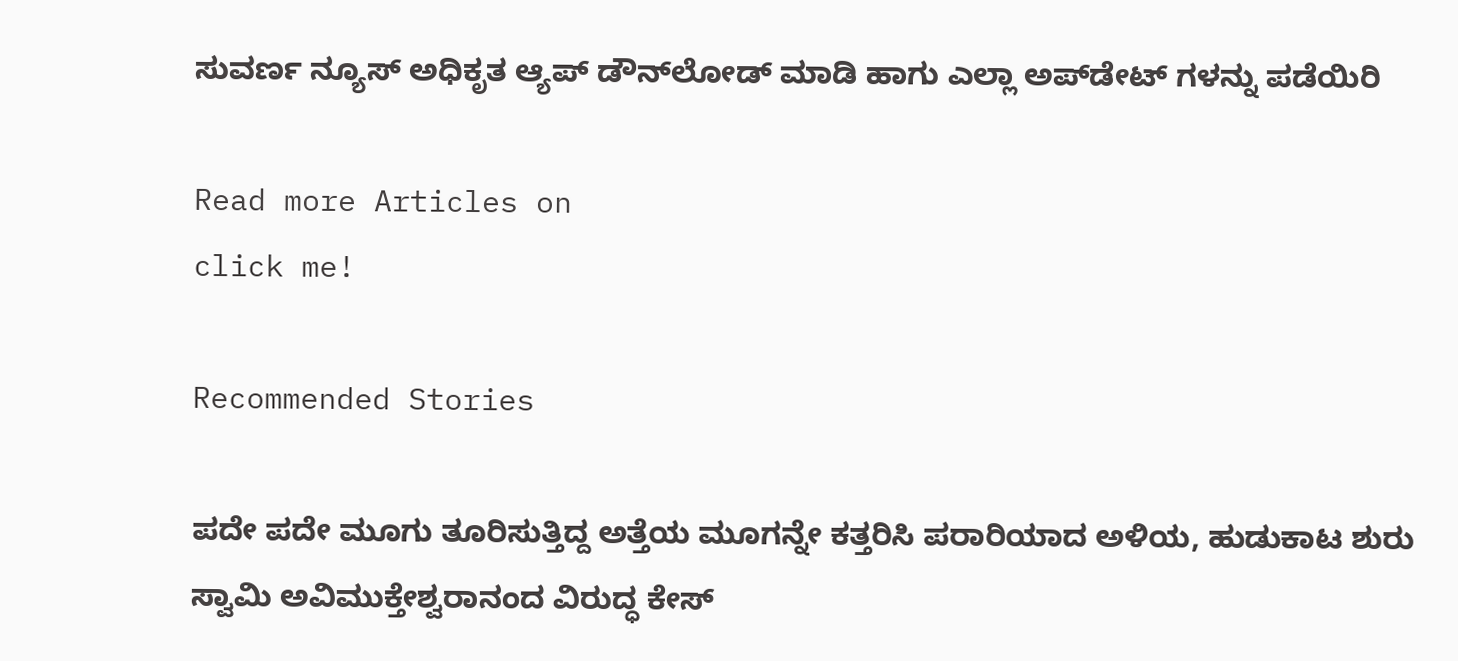ಸುವರ್ಣ ನ್ಯೂಸ್ ಅಧಿಕೃತ ಆ್ಯಪ್ ಡೌನ್‌ಲೋಡ್ ಮಾಡಿ ಹಾಗು ಎಲ್ಲಾ ಅಪ್‌ಡೇಟ್ ಗಳನ್ನು ಪಡೆಯಿರಿ

Read more Articles on
click me!

Recommended Stories

ಪದೇ ಪದೇ ಮೂಗು ತೂರಿಸುತ್ತಿದ್ದ ಅತ್ತೆಯ ಮೂಗನ್ನೇ ಕತ್ತರಿಸಿ ಪರಾರಿಯಾದ ಅಳಿಯ, ಹುಡುಕಾಟ ಶುರು
ಸ್ವಾಮಿ ಅವಿಮುಕ್ತೇಶ್ವರಾನಂದ ವಿರುದ್ಧ ಕೇಸ್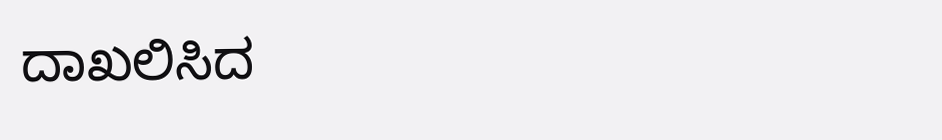ದಾಖಲಿಸಿದ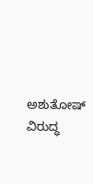ಅಶುತೋಷ್ ವಿರುದ್ಧ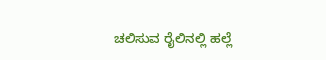ಚಲಿಸುವ ರೈಲಿನಲ್ಲಿ ಹಲ್ಲೆ